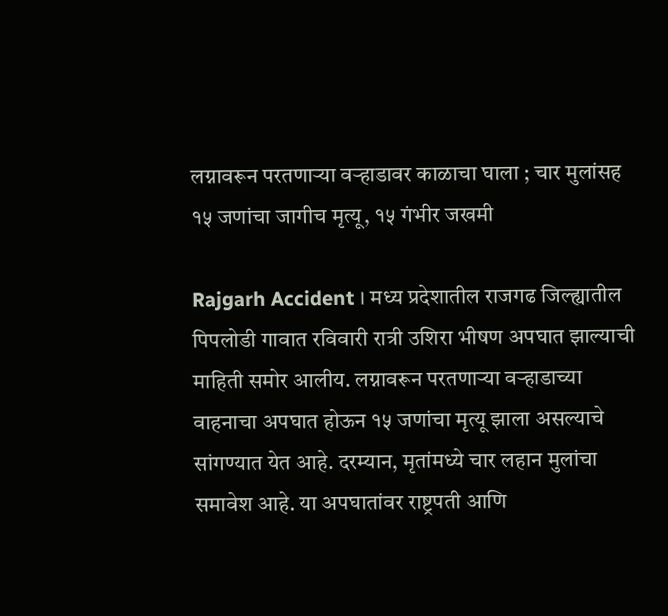लग्नावरून परतणाऱ्या वऱ्हाडावर काळाचा घाला ; चार मुलांसह १५ जणांचा जागीच मृत्यू, १५ गंभीर जखमी

Rajgarh Accident । मध्य प्रदेशातील राजगढ जिल्ह्यातील पिपलोडी गावात रविवारी रात्री उशिरा भीषण अपघात झाल्याची माहिती समोर आलीय. लग्नावरून परतणाऱ्या वऱ्हाडाच्या वाहनाचा अपघात होऊन १५ जणांचा मृत्यू झाला असल्याचे सांगण्यात येत आहे. दरम्यान, मृतांमध्ये चार लहान मुलांचा समावेश आहे. या अपघातांवर राष्ट्रपती आणि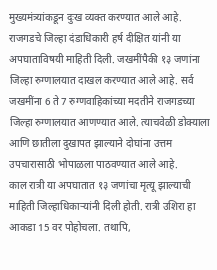मुख्यमंत्र्यांकडून दुःख व्यक्त करण्यात आले आहे.
राजगडचे जिल्हा दंडाधिकारी हर्ष दीक्षित यांनी या अपघाताविषयी माहिती दिली. जखमींपैकी १३ जणांना जिल्हा रुग्णालयात दाखल करण्यात आले आहे. सर्व जखमींना 6 ते 7 रुग्णवाहिकांच्या मदतीने राजगडच्या जिल्हा रुग्णालयात आणण्यात आले. त्याचवेळी डोक्याला आणि छातीला दुखापत झाल्याने दोघांना उत्तम उपचारासाठी भोपाळला पाठवण्यात आले आहे.
काल रात्री या अपघातात १३ जणांचा मृत्यू झाल्याची माहिती जिल्हाधिकाऱ्यांनी दिली होती. रात्री उशिरा हा आकडा 15 वर पोहोचला. तथापि,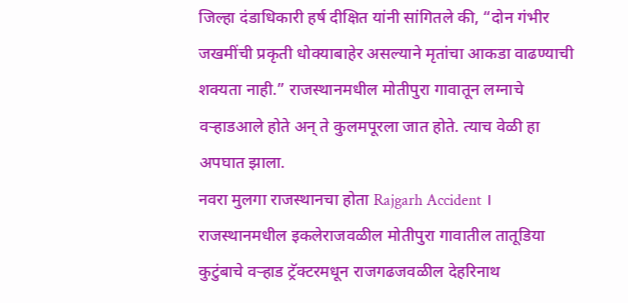जिल्हा दंडाधिकारी हर्ष दीक्षित यांनी सांगितले की, “दोन गंभीर जखमींची प्रकृती धोक्याबाहेर असल्याने मृतांचा आकडा वाढण्याची शक्यता नाही.” राजस्थानमधील मोतीपुरा गावातून लग्नाचे वऱ्हाडआले होते अन् ते कुलमपूरला जात होते. त्याच वेळी हा अपघात झाला.
नवरा मुलगा राजस्थानचा होता Rajgarh Accident ।
राजस्थानमधील इकलेराजवळील मोतीपुरा गावातील तातूडिया कुटुंबाचे वऱ्हाड ट्रॅक्टरमधून राजगढजवळील देहरिनाथ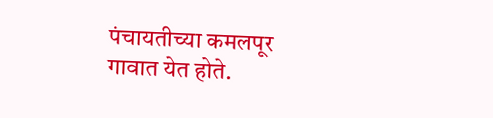पंचायतीच्या कमलपूर गावात येत होते.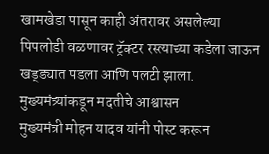खामखेडा पासून काही अंतरावर असलेल्या पिपलोडी वळणावर ट्रॅक्टर रस्त्याच्या कडेला जाऊन खड्ड्यात पडला आणि पलटी झाला.
मुख्यमंत्र्यांकडून मदतीचे आश्वासन
मुख्यमंत्री मोहन यादव यांनी पोस्ट करून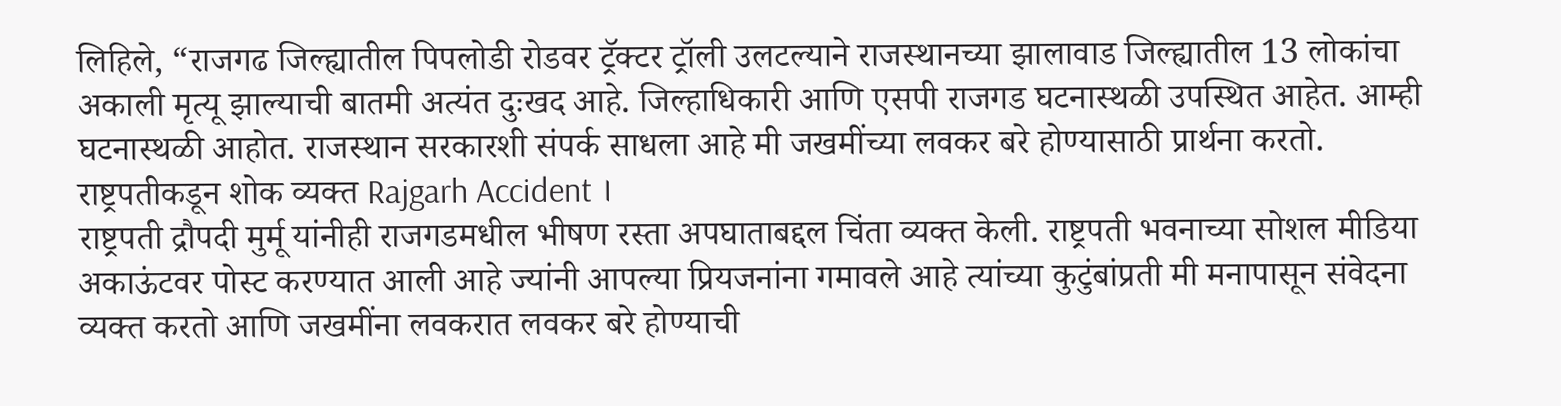लिहिले, “राजगढ जिल्ह्यातील पिपलोडी रोडवर ट्रॅक्टर ट्रॉली उलटल्याने राजस्थानच्या झालावाड जिल्ह्यातील 13 लोकांचा अकाली मृत्यू झाल्याची बातमी अत्यंत दुःखद आहे. जिल्हाधिकारी आणि एसपी राजगड घटनास्थळी उपस्थित आहेत. आम्ही घटनास्थळी आहोत. राजस्थान सरकारशी संपर्क साधला आहे मी जखमींच्या लवकर बरे होण्यासाठी प्रार्थना करतो.
राष्ट्रपतीकडून शोक व्यक्त Rajgarh Accident ।
राष्ट्रपती द्रौपदी मुर्मू यांनीही राजगडमधील भीषण रस्ता अपघाताबद्दल चिंता व्यक्त केली. राष्ट्रपती भवनाच्या सोशल मीडिया अकाऊंटवर पोस्ट करण्यात आली आहे ज्यांनी आपल्या प्रियजनांना गमावले आहे त्यांच्या कुटुंबांप्रती मी मनापासून संवेदना व्यक्त करतो आणि जखमींना लवकरात लवकर बरे होण्याची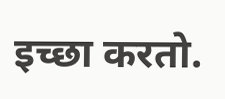इच्छा करतो.